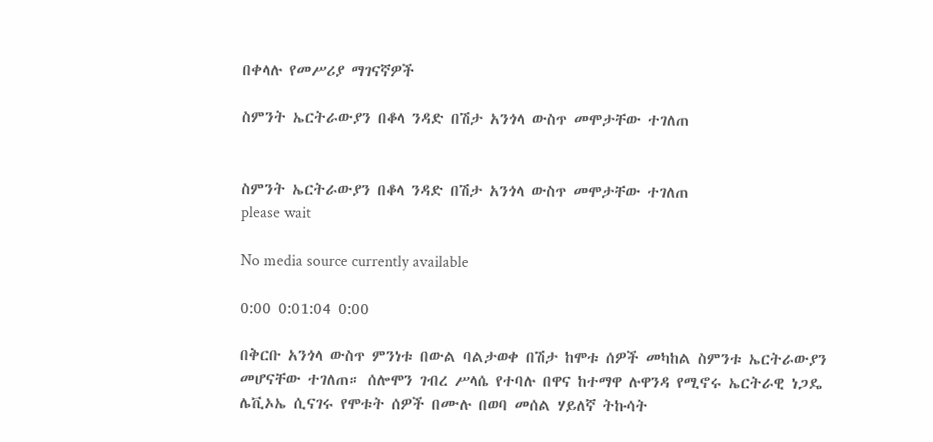በቀላሉ የመሥሪያ ማገናኛዎች

ስምንት ኤርትራውያን በቆላ ንዳድ በሽታ አንጎላ ውስጥ መሞታቸው ተገለጠ


ስምንት ኤርትራውያን በቆላ ንዳድ በሽታ አንጎላ ውስጥ መሞታቸው ተገለጠ
please wait

No media source currently available

0:00 0:01:04 0:00

በቅርቡ አንጎላ ውስጥ ምንነቱ በውል ባልታወቀ በሽታ ከሞቱ ሰዎች መካከል ስምንቱ ኤርትራውያን መሆናቸው ተገለጠ። ሰሎሞን ገብረ ሥላሴ የተባሉ በዋና ከተማዋ ሉዋንዳ የሚኖሩ ኤርትራዊ ነጋዴ ሌቪኦኤ ሲናገሩ የሞቱት ሰዎች በሙሉ በወባ መሰል ሃይለኛ ትኩሳት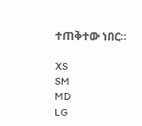ተጠቅተው ነበር።

XS
SM
MD
LG